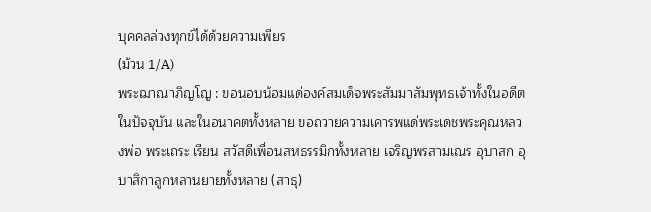บุคคลล่วงทุกข์ได้ด้วยความเพียร
(ม้วน 1/A)
พระฌาณาภิญโญ : ขอนอบน้อมแด่องค์สมเด็จพระสัมมาสัมพุทธเจ้าทั้งในอดีต ในปัจจุบัน และในอนาคตทั้งหลาย ขอถวายความเคารพแด่พระเดชพระคุณหลวงพ่อ พระเถระ เรียน สวัสดีเพื่อนสหธรรมิกทั้งหลาย เจริญพรสามเณร อุบาสก อุบาสิกาลูกหลานยายทั้งหลาย (สาธุ)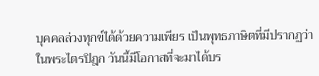บุคคลล่วงทุกข์ได้ด้วยความเพียร เป็นพุทธภาษิตที่มีปรากฏว่าในพระไตรปิฎก วันนี้มีโอกาสที่จะมาได้บร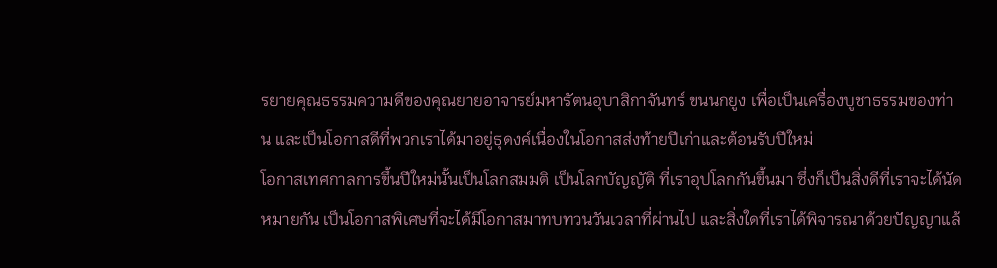รยายคุณธรรมความดีของคุณยายอาจารย์มหารัตนอุบาสิกาจันทร์ ขนนกยูง เพื่อเป็นเครื่องบูชาธรรมของท่าน และเป็นโอกาสดีที่พวกเราได้มาอยู่ธุดงค์เนื่องในโอกาสส่งท้ายปีเก่าและต้อนรับปีใหม่
โอกาสเทศกาลการขึ้นปีใหม่นั้นเป็นโลกสมมติ เป็นโลกบัญญัติ ที่เราอุปโลกกันขึ้นมา ซึ่งก็เป็นสิ่งดีที่เราจะได้นัดหมายกัน เป็นโอกาสพิเศษที่จะได้มีโอกาสมาทบทวนวันเวลาที่ผ่านไป และสิ่งใดที่เราได้พิจารณาด้วยปัญญาแล้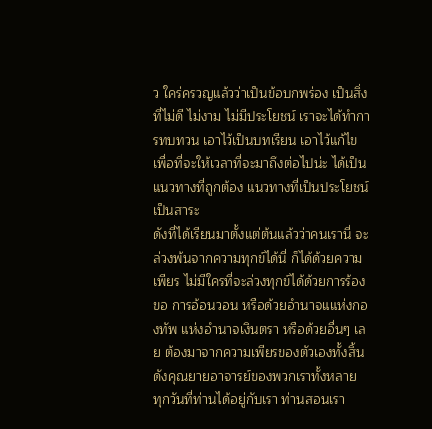ว ใคร่ครวญแล้วว่าเป็นข้อบกพร่อง เป็นสิ่งที่ไม่ดี ไม่งาม ไม่มีประโยชน์ เราจะได้ทำการทบทวน เอาไว้เป็นบทเรียน เอาไว้แก้ไข เพื่อที่จะให้เวลาที่จะมาถึงต่อไปน่ะ ได้เป็นแนวทางที่ถูกต้อง แนวทางที่เป็นประโยชน์ เป็นสาระ
ดังที่ได้เรียนมาตั้งแต่ต้นแล้วว่าคนเรานี่ จะล่วงพ้นจากความทุกข์ได้นี่ ก็ได้ด้วยความเพียร ไม่มีใครที่จะล่วงทุกข์ได้ด้วยการร้องขอ การอ้อนวอน หรือด้วยอำนาจแแห่งกองทัพ แห่งอำนาจเงินตรา หรือด้วยอื่นๆ เลย ต้องมาจากความเพียรของตัวเองทั้งสิ้น ดังคุณยายอาจารย์ของพวกเราทั้งหลาย
ทุกวันที่ท่านได้อยู่กับเรา ท่านสอนเรา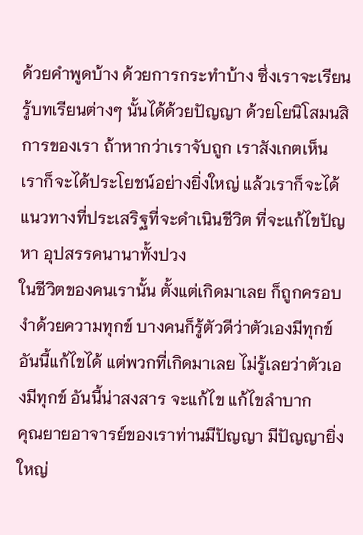ด้วยคำพูดบ้าง ด้วยการกระทำบ้าง ซึ่งเราจะเรียนรู้บทเรียนต่างๆ นั้นได้ด้วยปัญญา ด้วยโยนิโสมนสิการของเรา ถ้าหากว่าเราจับถูก เราสังเกตเห็น เราก็จะได้ประโยชน์อย่างยิ่งใหญ่ แล้วเราก็จะได้แนวทางที่ประเสริฐที่จะดำเนินชีวิต ที่จะแก้ไขปัญหา อุปสรรคนานาทั้งปวง
ในชีวิตของคนเรานั้น ตั้งแต่เกิดมาเลย ก็ถูกครอบงำด้วยความทุกข์ บางคนก็รู้ตัวดีว่าตัวเองมีทุกข์ อันนี้แก้ไขได้ แต่พวกที่เกิดมาเลย ไม่รู้เลยว่าตัวเองมีทุกข์ อันนี้น่าสงสาร จะแก้ไข แก้ไขลำบาก
คุณยายอาจารย์ของเราท่านมีปัญญา มีปัญญายิ่งใหญ่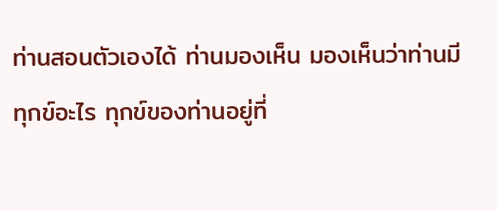ท่านสอนตัวเองได้ ท่านมองเห็น มองเห็นว่าท่านมีทุกข์อะไร ทุกข์ของท่านอยู่ที่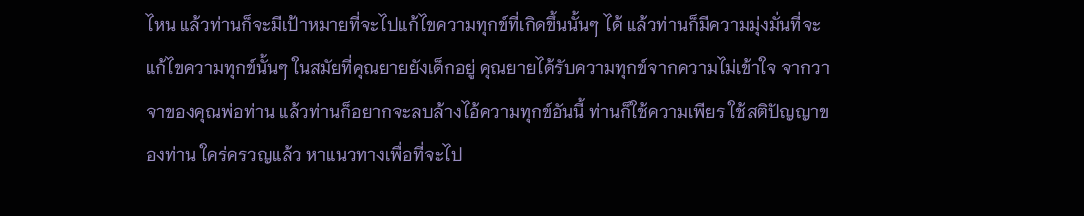ไหน แล้วท่านก็จะมีเป้าหมายที่จะไปแก้ไขความทุกข์ที่เกิดขึ้นนั้นๆ ได้ แล้วท่านก็มีความมุ่งมั่นที่จะแก้ไขความทุกข์นั้นๆ ในสมัยที่คุณยายยังเด็กอยู่ คุณยายได้รับความทุกข์จากความไม่เข้าใจ จากวาจาของคุณพ่อท่าน แล้วท่านก็อยากจะลบล้างไอ้ความทุกข์อันนี้ ท่านก็ใช้ความเพียร ใช้สติปัญญาของท่าน ใคร่ครวญแล้ว หาแนวทางเพื่อที่จะไป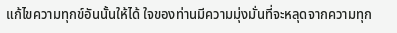แก้ไขความทุกข์อันนั้นให้ได้ ใจของท่านมีความมุ่งมั่นที่จะหลุดจากความทุก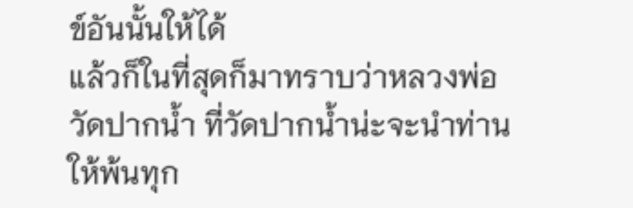ข์อันนั้นให้ได้
แล้วก็ในที่สุดก็มาทราบว่าหลวงพ่อวัดปากน้ำ ที่วัดปากน้ำน่ะจะนำท่านให้พ้นทุก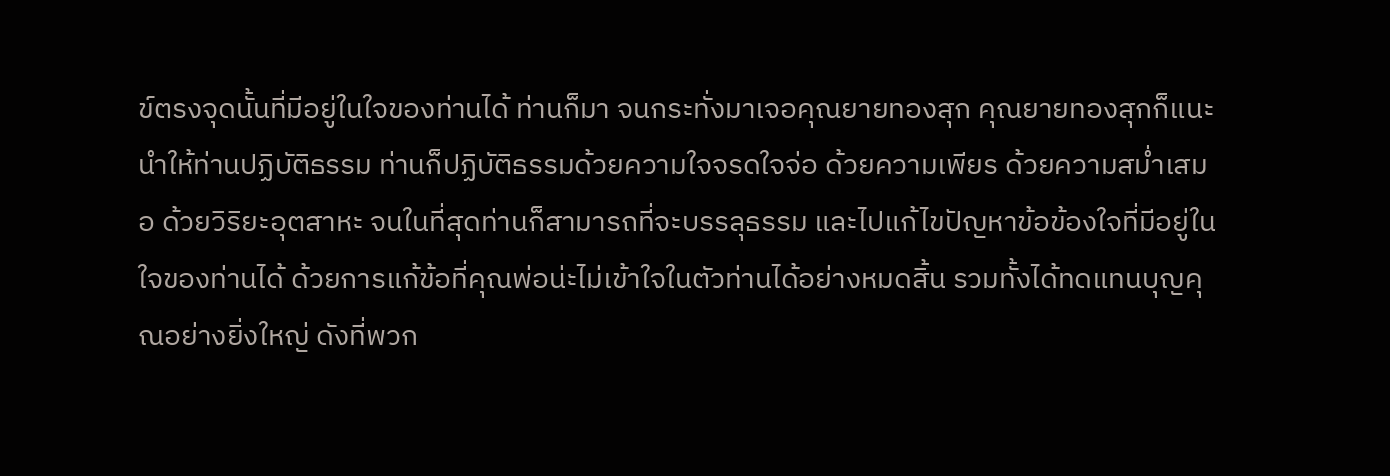ข์ตรงจุดนั้นที่มีอยู่ในใจของท่านได้ ท่านก็มา จนกระทั่งมาเจอคุณยายทองสุก คุณยายทองสุกก็แนะนำให้ท่านปฏิบัติธรรม ท่านก็ปฏิบัติธรรมด้วยความใจจรดใจจ่อ ด้วยความเพียร ด้วยความสม่ำเสมอ ด้วยวิริยะอุตสาหะ จนในที่สุดท่านก็สามารถที่จะบรรลุธรรม และไปแก้ไขปัญหาข้อข้องใจที่มีอยู่ในใจของท่านได้ ด้วยการแก้ข้อที่คุณพ่อน่ะไม่เข้าใจในตัวท่านได้อย่างหมดสิ้น รวมทั้งได้ทดแทนบุญคุณอย่างยิ่งใหญ่ ดังที่พวก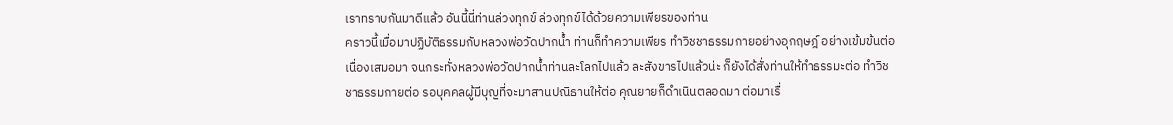เราทราบกันมาดีแล้ว อันนี้นี่ท่านล่วงทุกข์ ล่วงทุกข์ได้ด้วยความเพียรของท่าน
คราวนี้เมื่อมาปฏิบัติธรรมกับหลวงพ่อวัดปากน้ำ ท่านก็ทำความเพียร ทำวิชชาธรรมกายอย่างอุกฤษฎ์ อย่างเข้มข้นต่อเนื่องเสมอมา จนกระทั่งหลวงพ่อวัดปากน้ำท่านละโลกไปแล้ว ละสังขารไปแล้วน่ะ ก็ยังได้สั่งท่านให้ทำธรรมะต่อ ทำวิชชาธรรมกายต่อ รอบุคคลผู้มีบุญที่จะมาสานปณิธานให้ต่อ คุณยายก็ดำเนินตลอดมา ต่อมาเรื่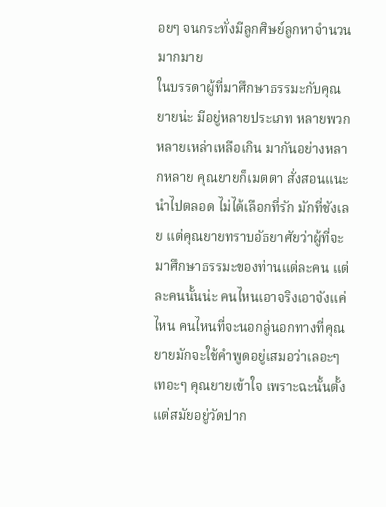อยๆ จนกระทั่งมีลูกศิษย์ลูกหาจำนวนมากมาย
ในบรรดาผู้ที่มาศึกษาธรรมะกับคุณยายน่ะ มีอยู่หลายประเภท หลายพวก หลายเหล่าเหลือเกิน มากันอย่างหลากหลาย คุณยายก็เมตตา สั่งสอนแนะนำไปตลอด ไม่ได้เลือกที่รัก มักที่ชังเลย แต่คุณยายทราบอัธยาศัยว่าผู้ที่จะมาศึกษาธรรมะของท่านแต่ละคน แต่ละคนนั้นน่ะ คนไหนเอาจริงเอาจังแค่ไหน คนไหนที่จะนอกลู่นอกทางที่คุณยายมักจะใช้คำพูดอยู่เสมอว่าเลอะๆ เทอะๆ คุณยายเข้าใจ เพราะฉะนั้นตั้งแต่สมัยอยู่วัดปาก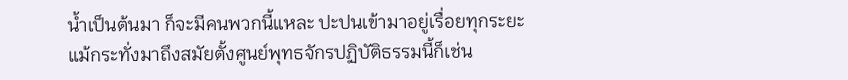น้ำเป็นต้นมา ก็จะมีคนพวกนี้แหละ ปะปนเข้ามาอยู่เรื่อยทุกระยะ
แม้กระทั่งมาถึงสมัยตั้งศูนย์พุทธจักรปฏิบัติธรรมนี้ก็เช่น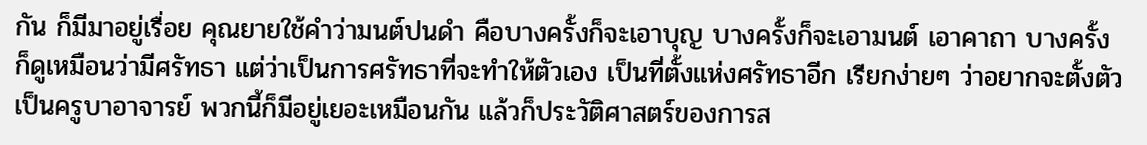กัน ก็มีมาอยู่เรื่อย คุณยายใช้คำว่ามนต์ปนดำ คือบางครั้งก็จะเอาบุญ บางครั้งก็จะเอามนต์ เอาคาถา บางครั้งก็ดูเหมือนว่ามีศรัทธา แต่ว่าเป็นการศรัทธาที่จะทำให้ตัวเอง เป็นที่ตั้งแห่งศรัทธาอีก เรียกง่ายๆ ว่าอยากจะตั้งตัวเป็นครูบาอาจารย์ พวกนี้ก็มีอยู่เยอะเหมือนกัน แล้วก็ประวัติศาสตร์ของการส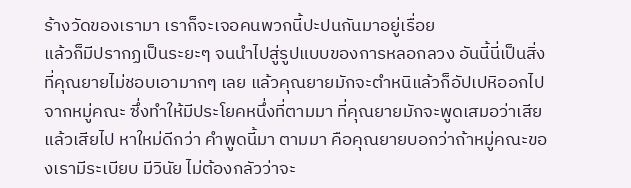ร้างวัดของเรามา เราก็จะเจอคนพวกนี้ปะปนกันมาอยู่เรื่อย
แล้วก็มีปรากฏเป็นระยะๆ จนนำไปสู่รูปแบบของการหลอกลวง อันนี้นี่เป็นสิ่งที่คุณยายไม่ชอบเอามากๆ เลย แล้วคุณยายมักจะตำหนิแล้วก็อัปเปหิออกไปจากหมู่คณะ ซึ่งทำให้มีประโยคหนึ่งที่ตามมา ที่คุณยายมักจะพูดเสมอว่าเสียแล้วเสียไป หาใหม่ดีกว่า คำพูดนี้มา ตามมา คือคุณยายบอกว่าถ้าหมู่คณะของเรามีระเบียบ มีวินัย ไม่ต้องกลัวว่าจะ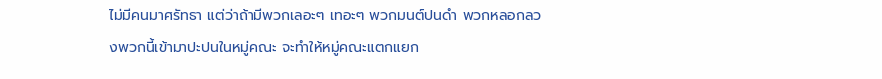ไม่มีคนมาศรัทธา แต่ว่าถ้ามีพวกเลอะๆ เทอะๆ พวกมนต์ปนดำ พวกหลอกลวงพวกนี้เข้ามาปะปนในหมู่คณะ จะทำให้หมู่คณะแตกแยก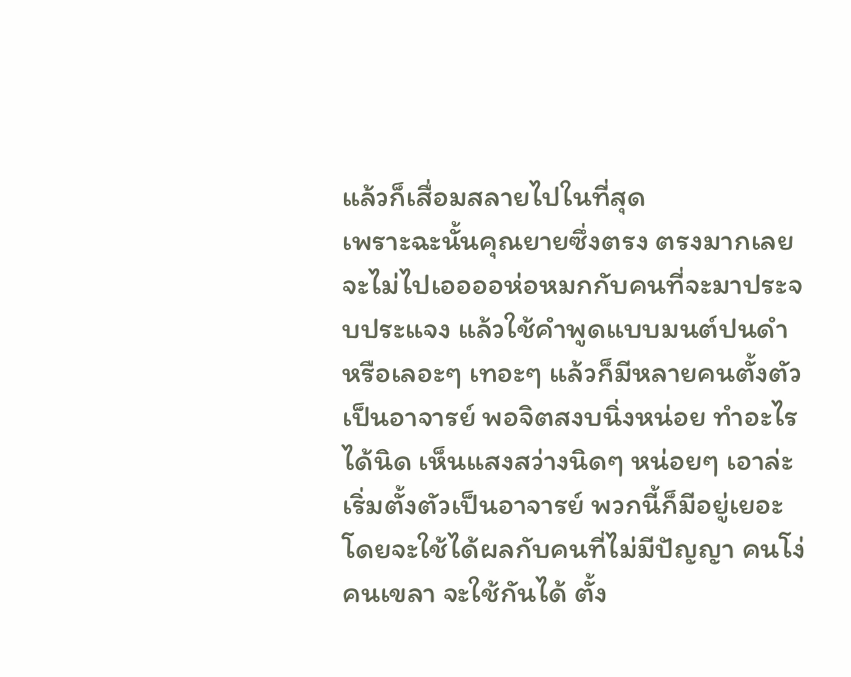แล้วก็เสื่อมสลายไปในที่สุด
เพราะฉะนั้นคุณยายซึ่งตรง ตรงมากเลย จะไม่ไปเออออห่อหมกกับคนที่จะมาประจบประแจง แล้วใช้คำพูดแบบมนต์ปนดำ หรือเลอะๆ เทอะๆ แล้วก็มีหลายคนตั้งตัวเป็นอาจารย์ พอจิตสงบนิ่งหน่อย ทำอะไรได้นิด เห็นแสงสว่างนิดๆ หน่อยๆ เอาล่ะ เริ่มตั้งตัวเป็นอาจารย์ พวกนี้ก็มีอยู่เยอะ โดยจะใช้ได้ผลกับคนที่ไม่มีปัญญา คนโง่ คนเขลา จะใช้กันได้ ตั้ง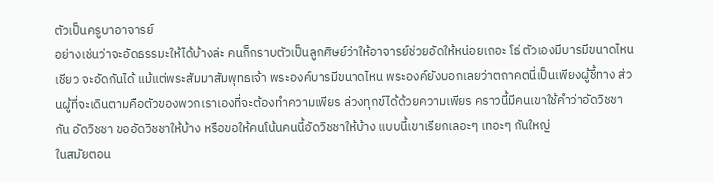ตัวเป็นครูบาอาจารย์
อย่างเช่นว่าจะอัดธรรมะให้ได้บ้างล่ะ คนก็กราบตัวเป็นลูกศิษย์ว่าให้อาจารย์ช่วยอัดให้หน่อยเถอะ โธ่ ตัวเองมีบารมีขนาดไหนเชียว จะอัดกันได้ แม้แต่พระสัมมาสัมพุทธเจ้า พระองค์บารมีขนาดไหน พระองค์ยังบอกเลยว่าตถาคตนี่เป็นเพียงผู้ชี้ทาง ส่วนผู้ที่จะเดินตามคือตัวของพวกเราเองที่จะต้องทำความเพียร ล่วงทุกข์ได้ด้วยความเพียร คราวนี้มีคนเขาใช้คำว่าอัดวิชชากัน อัดวิชชา ขออัดวิชชาให้บ้าง หรือขอให้คนโน้นคนนี้อัดวิชชาให้บ้าง แบบนี้เขาเรียกเลอะๆ เทอะๆ กันใหญ่
ในสมัยตอน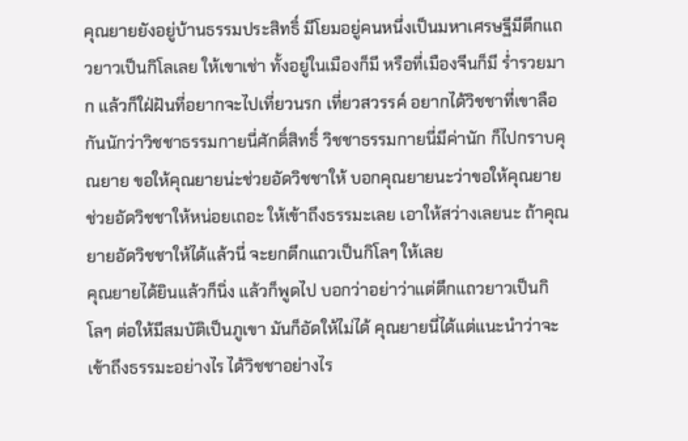คุณยายยังอยู่บ้านธรรมประสิทธิ์ มีโยมอยู่คนหนึ่งเป็นมหาเศรษฐีมีตึกแถวยาวเป็นกิโลเลย ให้เขาเช่า ทั้งอยู่ในเมืองก็มี หรือที่เมืองจีนก็มี ร่ำรวยมาก แล้วก็ใฝ่ฝันที่อยากจะไปเที่ยวนรก เที่ยวสวรรค์ อยากได้วิชชาที่เขาลือกันนักว่าวิชชาธรรมกายนี่ศักดิ์สิทธิ์ วิชชาธรรมกายนี่มีค่านัก ก็ไปกราบคุณยาย ขอให้คุณยายน่ะช่วยอัดวิชชาให้ บอกคุณยายนะว่าขอให้คุณยายช่วยอัดวิชชาให้หน่อยเถอะ ให้เข้าถึงธรรมะเลย เอาให้สว่างเลยนะ ถ้าคุณยายอัดวิชชาให้ได้แล้วนี่ จะยกตึกแถวเป็นกิโลๆ ให้เลย
คุณยายได้ยินแล้วก็นิ่ง แล้วก็พูดไป บอกว่าอย่าว่าแต่ตึกแถวยาวเป็นกิโลๆ ต่อให้มีสมบัติเป็นภูเขา มันก็อัดให้ไม่ได้ คุณยายนี่ได้แต่แนะนำว่าจะเข้าถึงธรรมะอย่างไร ได้วิชชาอย่างไร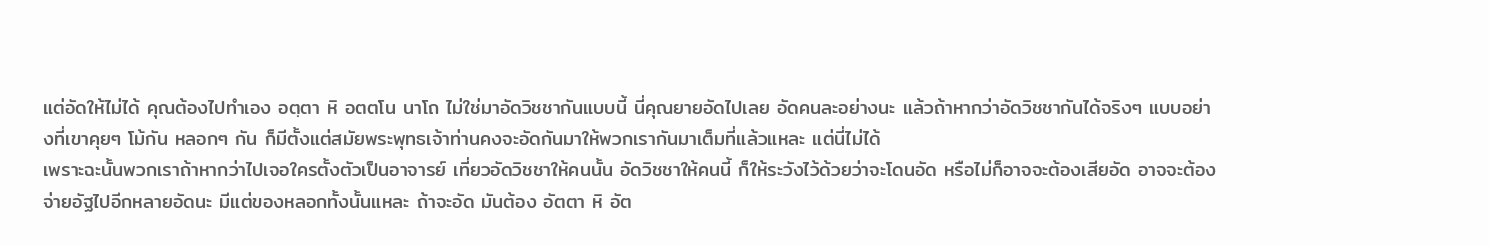แต่อัดให้ไม่ได้ คุณต้องไปทำเอง อตฺตา หิ อตตโน นาโถ ไม่ใช่มาอัดวิชชากันแบบนี้ นี่คุณยายอัดไปเลย อัดคนละอย่างนะ แล้วถ้าหากว่าอัดวิชชากันได้จริงๆ แบบอย่างที่เขาคุยๆ โม้กัน หลอกๆ กัน ก็มีตั้งแต่สมัยพระพุทธเจ้าท่านคงจะอัดกันมาให้พวกเรากันมาเต็มที่แล้วแหละ แต่นี่ไม่ได้
เพราะฉะนั้นพวกเราถ้าหากว่าไปเจอใครตั้งตัวเป็นอาจารย์ เที่ยวอัดวิชชาให้คนนั้น อัดวิชชาให้คนนี้ ก็ให้ระวังไว้ด้วยว่าจะโดนอัด หรือไม่ก็อาจจะต้องเสียอัด อาจจะต้องจ่ายอัฐไปอีกหลายอัดนะ มีแต่ของหลอกทั้งนั้นแหละ ถ้าจะอัด มันต้อง อัตตา หิ อัต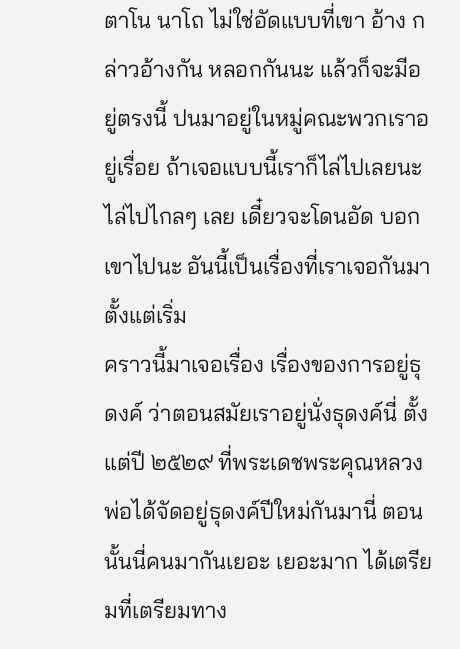ตาโน นาโถ ไม่ใช่อัดแบบที่เขา อ้าง กล่าวอ้างกัน หลอกกันนะ แล้วก็จะมีอยู่ตรงนี้ ปนมาอยู่ในหมู่คณะพวกเราอยู่เรื่อย ถ้าเจอแบบนี้เราก็ไล่ไปเลยนะ ไล่ไปไกลๆ เลย เดี๋ยวจะโดนอัด บอกเขาไปนะ อันนี้เป็นเรื่องที่เราเจอกันมาตั้งแต่เริ่ม
คราวนี้มาเจอเรื่อง เรื่องของการอยู่ธุดงค์ ว่าตอนสมัยเราอยู่นั่งธุดงค์นี่ ตั้งแต่ปี ๒๕๒๙ ที่พระเดชพระคุณหลวงพ่อได้จัดอยู่ธุดงค์ปีใหม่กันมานี่ ตอนนั้นนี่คนมากันเยอะ เยอะมาก ได้เตรียมที่เตรียมทาง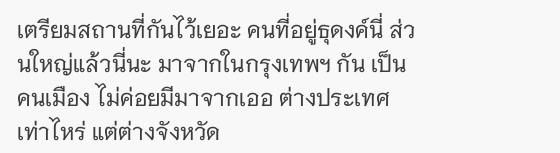เตรียมสถานที่กันไว้เยอะ คนที่อยู่ธุดงค์นี่ ส่วนใหญ่แล้วนี่นะ มาจากในกรุงเทพฯ กัน เป็นคนเมือง ไม่ค่อยมีมาจากเออ ต่างประเทศเท่าไหร่ แต่ต่างจังหวัด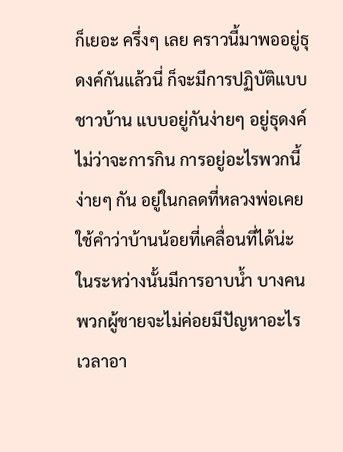ก็เยอะ ครึ่งๆ เลย คราวนี้มาพออยู่ธุดงค์กันแล้วนี่ ก็จะมีการปฏิบัติแบบชาวบ้าน แบบอยู่กันง่ายๆ อยู่ธุดงค์ ไม่ว่าจะการกิน การอยู่อะไรพวกนี้ ง่ายๆ กัน อยู่ในกลดที่หลวงพ่อเคยใช้คำว่าบ้านน้อยที่เคลื่อนที่ได้น่ะ
ในระหว่างนั้นมีการอาบน้ำ บางคน พวกผู้ชายจะไม่ค่อยมีปัญหาอะไร เวลาอา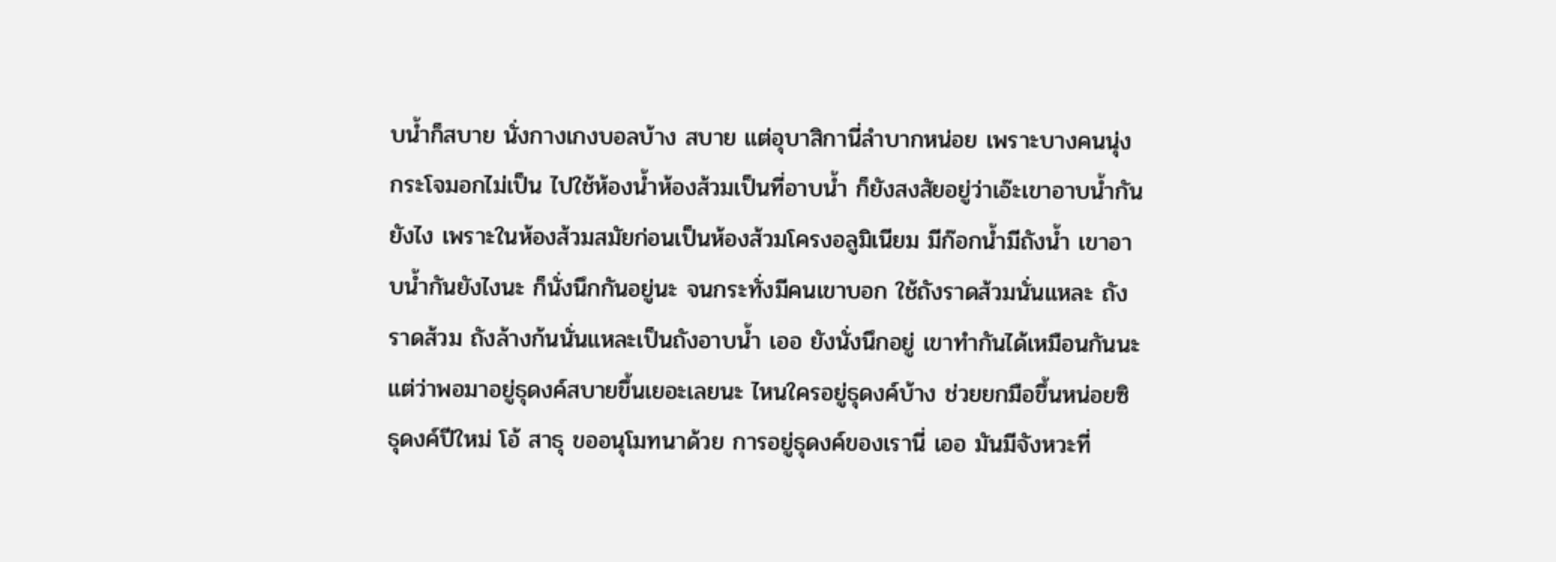บน้ำก็สบาย นั่งกางเกงบอลบ้าง สบาย แต่อุบาสิกานี่ลำบากหน่อย เพราะบางคนนุ่งกระโจมอกไม่เป็น ไปใช้ห้องน้ำห้องส้วมเป็นที่อาบน้ำ ก็ยังสงสัยอยู่ว่าเอ๊ะเขาอาบน้ำกันยังไง เพราะในห้องส้วมสมัยก่อนเป็นห้องส้วมโครงอลูมิเนียม มีก๊อกน้ำมีถังน้ำ เขาอาบน้ำกันยังไงนะ ก็นั่งนึกกันอยู่นะ จนกระทั่งมีคนเขาบอก ใช้ถังราดส้วมนั่นแหละ ถังราดส้วม ถังล้างก้นนั่นแหละเป็นถังอาบน้ำ เออ ยังนั่งนึกอยู่ เขาทำกันได้เหมือนกันนะ
แต่ว่าพอมาอยู่ธุดงค์สบายขึ้นเยอะเลยนะ ไหนใครอยู่ธุดงค์บ้าง ช่วยยกมือขึ้นหน่อยซิ ธุดงค์ปีใหม่ โอ้ สาธุ ขออนุโมทนาด้วย การอยู่ธุดงค์ของเรานี่ เออ มันมีจังหวะที่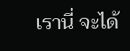เรานี่ จะได้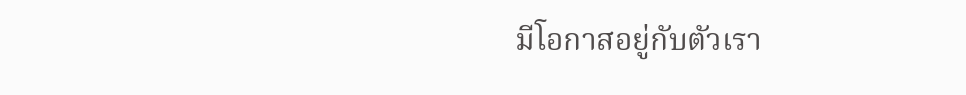มีโอกาสอยู่กับตัวเรา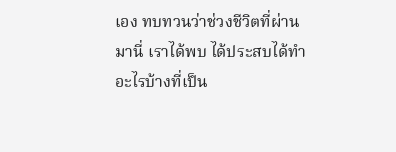เอง ทบทวนว่าช่วงชีวิตที่ผ่านมานี่ เราได้พบ ได้ประสบได้ทำอะไรบ้างที่เป็น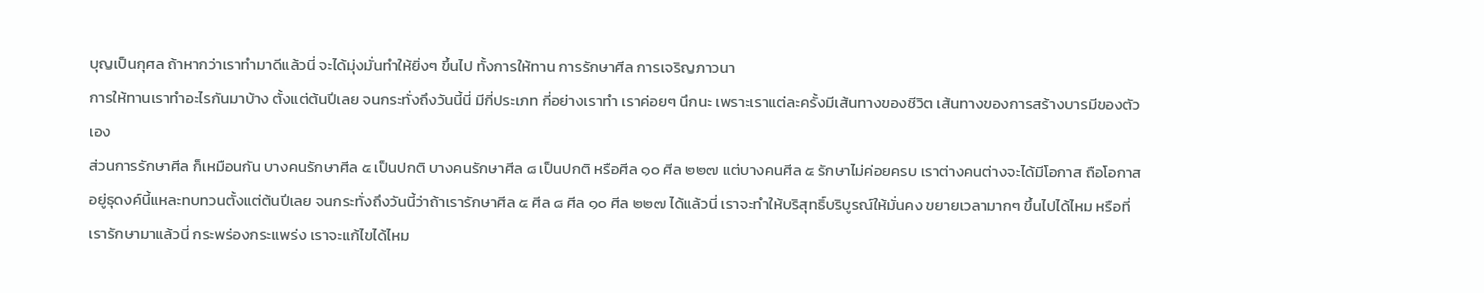บุญเป็นกุศล ถ้าหากว่าเราทำมาดีแล้วนี่ จะได้มุ่งมั่นทำให้ยิ่งๆ ขึ้นไป ทั้งการให้ทาน การรักษาศีล การเจริญภาวนา
การให้ทานเราทำอะไรกันมาบ้าง ตั้งแต่ต้นปีเลย จนกระทั่งถึงวันนี้นี่ มีกี่ประเภท กี่อย่างเราทำ เราค่อยๆ นึกนะ เพราะเราแต่ละครั้งมีเส้นทางของชีวิต เส้นทางของการสร้างบารมีของตัวเอง
ส่วนการรักษาศีล ก็เหมือนกัน บางคนรักษาศีล ๕ เป็นปกติ บางคนรักษาศีล ๘ เป็นปกติ หรือศีล ๑๐ ศีล ๒๒๗ แต่บางคนศีล ๕ รักษาไม่ค่อยครบ เราต่างคนต่างจะได้มีโอกาส ถือโอกาสอยู่ธุดงค์นี้แหละทบทวนตั้งแต่ต้นปีเลย จนกระทั่งถึงวันนี้ว่าถ้าเรารักษาศีล ๕ ศีล ๘ ศีล ๑๐ ศีล ๒๒๗ ได้แล้วนี่ เราจะทำให้บริสุทธิ์บริบูรณ์ให้มั่นคง ขยายเวลามากๆ ขึ้นไปได้ไหม หรือที่เรารักษามาแล้วนี่ กระพร่องกระแพร่ง เราจะแก้ไขได้ไหม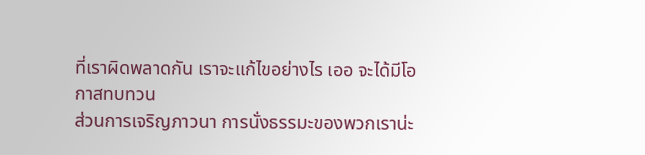ที่เราผิดพลาดกัน เราจะแก้ไขอย่างไร เออ จะได้มีโอกาสทบทวน
ส่วนการเจริญภาวนา การนั่งธรรมะของพวกเราน่ะ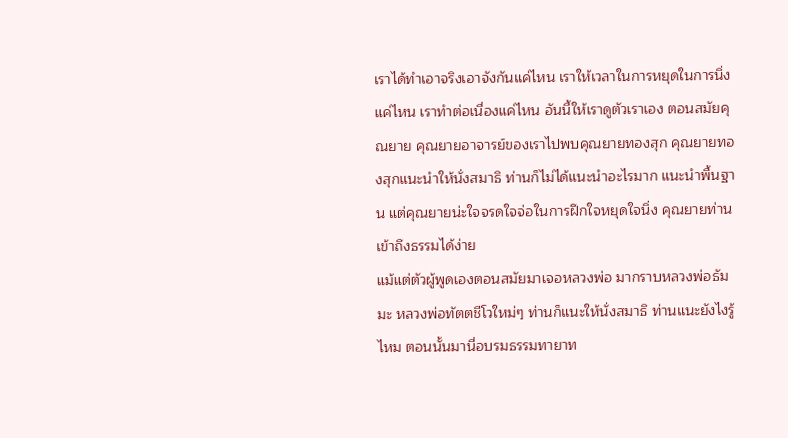เราได้ทำเอาจริงเอาจังกันแค่ไหน เราให้เวลาในการหยุดในการนิ่งแค่ไหน เราทำต่อเนื่องแค่ไหน อันนี้ให้เราดูตัวเราเอง ตอนสมัยคุณยาย คุณยายอาจารย์ของเราไปพบคุณยายทองสุก คุณยายทองสุกแนะนำให้นั่งสมาธิ ท่านก็ไม่ได้แนะนำอะไรมาก แนะนำพื้นฐาน แต่คุณยายน่ะใจจรดใจจ่อในการฝึกใจหยุดใจนิ่ง คุณยายท่านเข้าถึงธรรมได้ง่าย
แม้แต่ตัวผู้พูดเองตอนสมัยมาเจอหลวงพ่อ มากราบหลวงพ่อธัมมะ หลวงพ่อทัตตชีโวใหม่ๆ ท่านก็แนะให้นั่งสมาธิ ท่านแนะยังไงรู้ไหม ตอนนั้นมานี่อบรมธรรมทายาท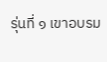รุ่นที่ ๑ เขาอบรม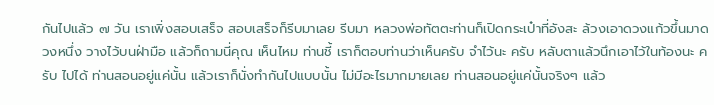กันไปแล้ว ๗ วัน เราเพิ่งสอบเสร็จ สอบเสร็จก็รีบมาเลย รีบมา หลวงพ่อทัตตะท่านก็เปิดกระเป๋าที่อังสะ ล้วงเอาดวงแก้วขึ้นมาดวงหนึ่ง วางไว้บนฝ่ามือ แล้วก็ถามนี่คุณ เห็นไหม ท่านชี้ เราก็ตอบท่านว่าเห็นครับ จำไว้นะ ครับ หลับตาแล้วนึกเอาไว้ในท้องนะ ครับ ไปได้ ท่านสอนอยู่แค่นั้น แล้วเราก็นั่งทำกันไปแบบนั้น ไม่มีอะไรมากมายเลย ท่านสอนอยู่แค่นั้นจริงๆ แล้ว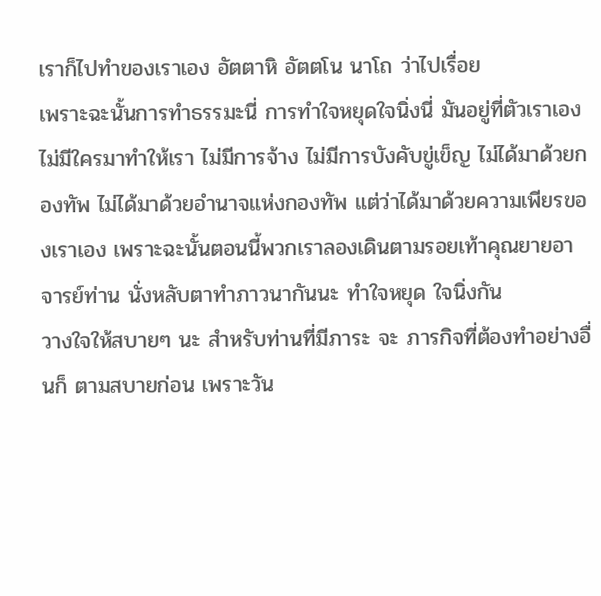เราก็ไปทำของเราเอง อัตตาหิ อัตตโน นาโถ ว่าไปเรื่อย
เพราะฉะนั้นการทำธรรมะนี่ การทำใจหยุดใจนิ่งนี่ มันอยู่ที่ตัวเราเอง ไม่มีใครมาทำให้เรา ไม่มีการจ้าง ไม่มีการบังคับขู่เข็ญ ไม่ได้มาด้วยกองทัพ ไม่ได้มาด้วยอำนาจแห่งกองทัพ แต่ว่าได้มาด้วยความเพียรของเราเอง เพราะฉะนั้นตอนนี้พวกเราลองเดินตามรอยเท้าคุณยายอาจารย์ท่าน นั่งหลับตาทำภาวนากันนะ ทำใจหยุด ใจนิ่งกัน
วางใจให้สบายๆ นะ สำหรับท่านที่มีภาระ จะ ภารกิจที่ต้องทำอย่างอื่นก็ ตามสบายก่อน เพราะวัน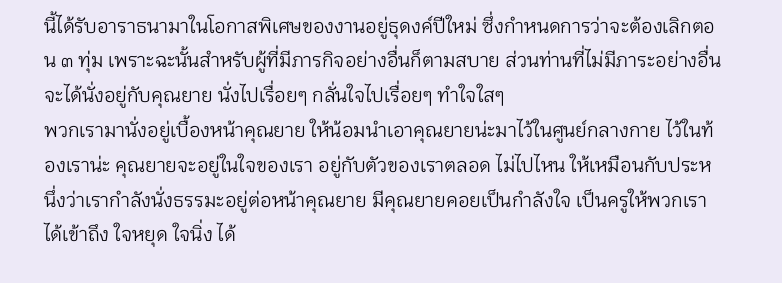นี้ได้รับอาราธนามาในโอกาสพิเศษของงานอยู่ธุดงค์ปีใหม่ ซึ่งกำหนดการว่าจะต้องเลิกตอน ๓ ทุ่ม เพราะฉะนั้นสำหรับผู้ที่มีภารกิจอย่างอื่นก็ตามสบาย ส่วนท่านที่ไม่มีภาระอย่างอื่นจะได้นั่งอยู่กับคุณยาย นั่งไปเรื่อยๆ กลั่นใจไปเรื่อยๆ ทำใจใสๆ
พวกเรามานั่งอยู่เบื้องหน้าคุณยาย ให้น้อมนำเอาคุณยายน่ะมาไว้ในศูนย์กลางกาย ไว้ในท้องเราน่ะ คุณยายจะอยู่ในใจของเรา อยู่กับตัวของเราตลอด ไม่ไปไหน ให้เหมือนกับประหนึ่งว่าเรากำลังนั่งธรรมะอยู่ต่อหน้าคุณยาย มีคุณยายคอยเป็นกำลังใจ เป็นครูให้พวกเรา ได้เข้าถึง ใจหยุด ใจนิ่ง ได้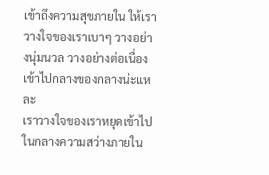เข้าถึงความสุขภายใน ให้เราวางใจของเราเบาๆ วางอย่างนุ่มนวล วางอย่างต่อเนื่อง เข้าไปกลางของกลางน่ะแหละ
เราวางใจของเราหยุดเข้าไปในกลางความสว่างภายใน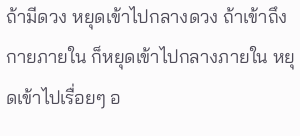ถ้ามีดวง หยุดเข้าไปกลางดวง ถ้าเข้าถึงกายภายใน ก็หยุดเข้าไปกลางภายใน หยุดเข้าไปเรื่อยๆ อ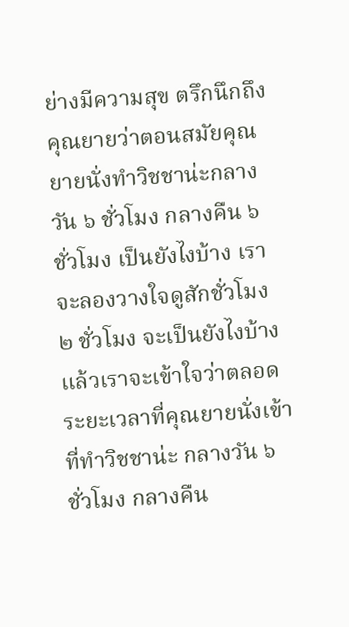ย่างมีความสุข ตรึกนึกถึงคุณยายว่าตอนสมัยคุณยายนั่งทำวิชชาน่ะกลางวัน ๖ ชั่วโมง กลางคืน ๖ ชั่วโมง เป็นยังไงบ้าง เราจะลองวางใจดูสักชั่วโมง ๒ ชั่วโมง จะเป็นยังไงบ้าง แล้วเราจะเข้าใจว่าตลอดระยะเวลาที่คุณยายนั่งเข้าที่ทำวิชชาน่ะ กลางวัน ๖ ชั่วโมง กลางคืน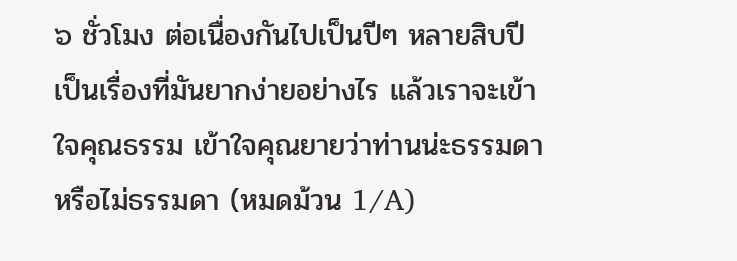๖ ชั่วโมง ต่อเนื่องกันไปเป็นปีๆ หลายสิบปี เป็นเรื่องที่มันยากง่ายอย่างไร แล้วเราจะเข้าใจคุณธรรม เข้าใจคุณยายว่าท่านน่ะธรรมดาหรือไม่ธรรมดา (หมดม้วน 1/A)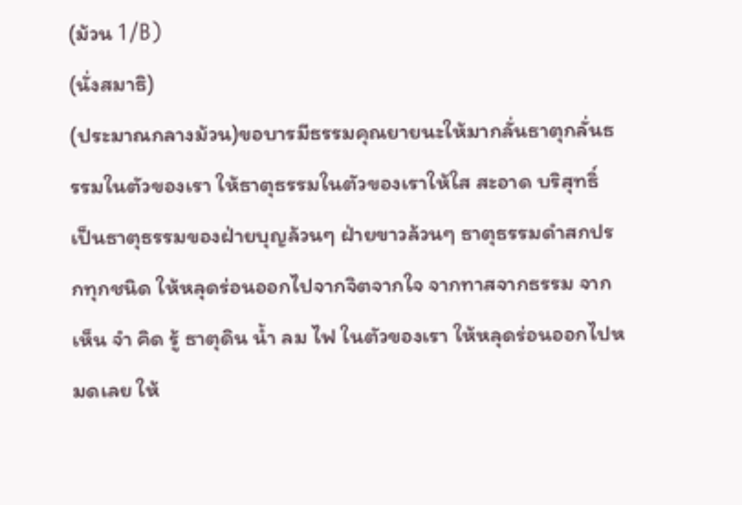(ม้วน 1/B)
(นั่งสมาธิ)
(ประมาณกลางม้วน)ขอบารมีธรรมคุณยายนะให้มากลั่นธาตุกลั่นธรรมในตัวของเรา ให้ธาตุธรรมในตัวของเราให้ใส สะอาด บริสุทธิ์ เป็นธาตุธรรมของฝ่ายบุญล้วนๆ ฝ่ายขาวล้วนๆ ธาตุธรรมดำสกปรกทุกชนิด ให้หลุดร่อนออกไปจากจิตจากใจ จากทาสจากธรรม จากเห็น จำ คิด รู้ ธาตุดิน น้ำ ลม ไฟ ในตัวของเรา ให้หลุดร่อนออกไปหมดเลย ให้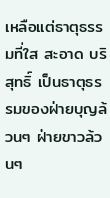เหลือแต่ธาตุธรรมที่ใส สะอาด บริสุทธิ์ เป็นธาตุธรรมของฝ่ายบุญล้วนๆ ฝ่ายขาวล้วนๆ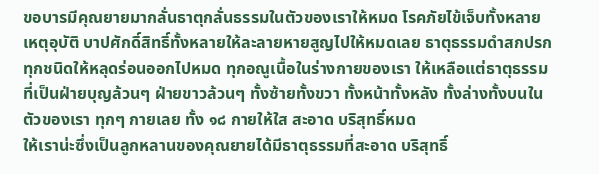ขอบารมีคุณยายมากลั่นธาตุกลั่นธรรมในตัวของเราให้หมด โรคภัยไข้เจ็บทั้งหลาย เหตุอุบัติ บาปศักดิ์สิทธิ์ทั้งหลายให้ละลายหายสูญไปให้หมดเลย ธาตุธรรมดำสกปรกทุกชนิดให้หลุดร่อนออกไปหมด ทุกอณูเนื้อในร่างกายของเรา ให้เหลือแต่ธาตุธรรมที่เป็นฝ่ายบุญล้วนๆ ฝ่ายขาวล้วนๆ ทั้งซ้ายทั้งขวา ทั้งหน้าทั้งหลัง ทั้งล่างทั้งบนในตัวของเรา ทุกๆ กายเลย ทั้ง ๑๘ กายให้ใส สะอาด บริสุทธิ์หมด
ให้เราน่ะซึ่งเป็นลูกหลานของคุณยายได้มีธาตุธรรมที่สะอาด บริสุทธิ์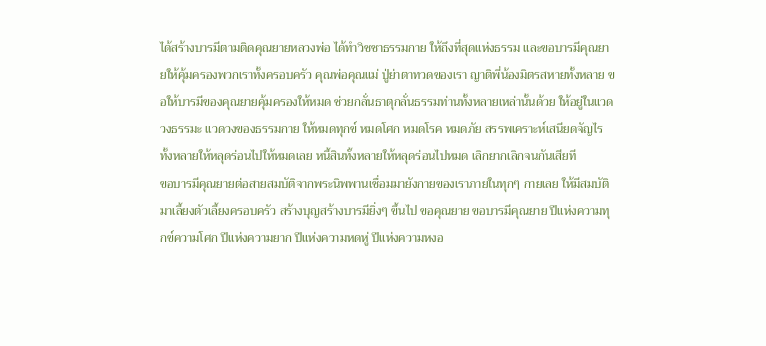ได้สร้างบารมีตามติดคุณยายหลวงพ่อ ได้ทำวิชชาธรรมกาย ให้ถึงที่สุดแห่งธรรม และขอบารมีคุณยายให้คุ้มครองพวกเราทั้งครอบครัว คุณพ่อคุณแม่ ปู่ย่าตาทวดของเรา ญาติพี่น้องมิตรสหายทั้งหลาย ขอให้บารมีของคุณยายคุ้มครองให้หมด ช่วยกลั่นธาตุกลั่นธรรมท่านทั้งหลายเหล่านั้นด้วย ให้อยู่ในแวดวงธรรมะ แวดวงของธรรมกาย ให้หมดทุกข์ หมดโศก หมดโรค หมดภัย สรรพเคราะห์เสนียดจัญไรทั้งหลายให้หลุดร่อนไปให้หมดเลย หนี้สินทั้งหลายให้หลุดร่อนไปหมด เลิกยากเลิกจนกันเสียที
ขอบารมีคุณยายต่อสายสมบัติจากพระนิพพานเชื่อมมายังกายของเราภายในทุกๆ กายเลย ให้มีสมบัติมาเลี้ยงตัวเลี้ยงครอบครัว สร้างบุญสร้างบารมียิ่งๆ ขึ้นไป ขอคุณยาย ขอบารมีคุณยาย ปีแห่งความทุกข์ความโศก ปีแห่งความยาก ปีแห่งความหดหู่ ปีแห่งความหงอ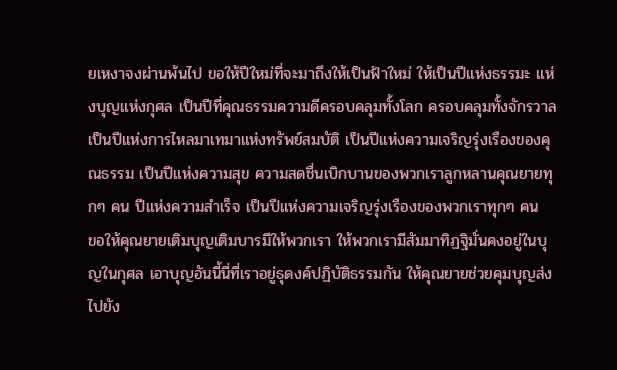ยเหงาจงผ่านพ้นไป ขอให้ปีใหม่ที่จะมาถึงให้เป็นฟ้าใหม่ ให้เป็นปีแห่งธรรมะ แห่งบุญแห่งกุศล เป็นปีที่คุณธรรมความดีครอบคลุมทั้งโลก ครอบคลุมทั้งจักรวาล เป็นปีแห่งการไหลมาเทมาแห่งทรัพย์สมบัติ เป็นปีแห่งความเจริญรุ่งเรืองของคุณธรรม เป็นปีแห่งความสุข ความสดชื่นเบิกบานของพวกเราลูกหลานคุณยายทุกๆ คน ปีแห่งความสำเร็จ เป็นปีแห่งความเจริญรุ่งเรืองของพวกเราทุกๆ คน
ขอให้คุณยายเติมบุญเติมบารมีให้พวกเรา ให้พวกเรามีสัมมาทิฏฐิมั่นคงอยู่ในบุญในกุศล เอาบุญอันนี้นี่ที่เราอยู่ธุดงค์ปฏิบัติธรรมกัน ให้คุณยายช่วยคุมบุญส่งไปยัง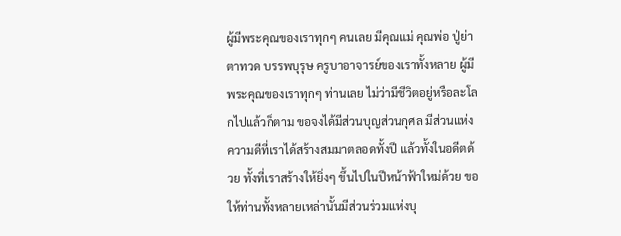ผู้มีพระคุณของเราทุกๆ คนเลย มีคุณแม่ คุณพ่อ ปู่ย่าตาทวด บรรพบุรุษ ครูบาอาจารย์ของเราทั้งหลาย ผู้มีพระคุณของเราทุกๆ ท่านเลย ไม่ว่ามีชีวิตอยู่หรือละโลกไปแล้วก็ตาม ขอจงได้มีส่วนบุญส่วนกุศล มีส่วนแห่งความดีที่เราได้สร้างสมมาตลอดทั้งปี แล้วทั้งในอดีตด้วย ทั้งที่เราสร้างให้ยิ่งๆ ขึ้นไปในปีหน้าฟ้าใหม่ด้วย ขอให้ท่านทั้งหลายเหล่านั้นมีส่วนร่วมแห่งบุ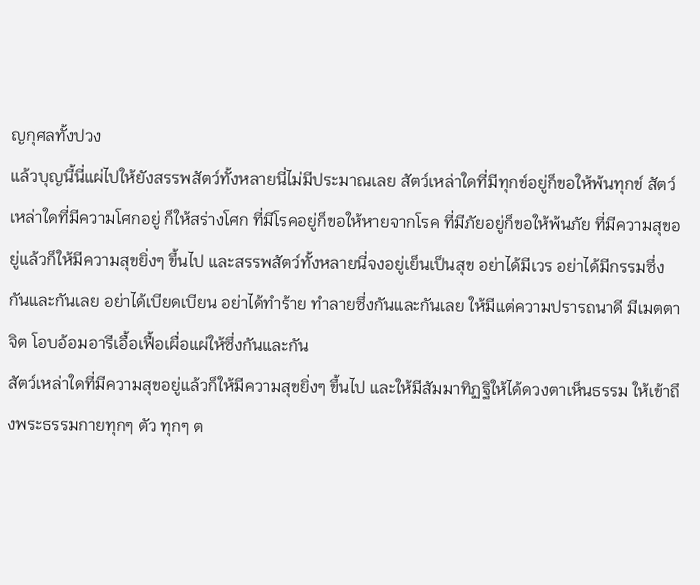ญกุศลทั้งปวง
แล้วบุญนี้นี่แผ่ไปให้ยังสรรพสัตว์ทั้งหลายนี่ไม่มีประมาณเลย สัตว์เหล่าใดที่มีทุกข์อยู่ก็ขอให้พ้นทุกข์ สัตว์เหล่าใดที่มีความโศกอยู่ ก็ให้สร่างโศก ที่มีโรคอยู่ก็ขอให้หายจากโรค ที่มีภัยอยู่ก็ขอให้พ้นภัย ที่มีความสุขอยู่แล้วก็ให้มีความสุขยิ่งๆ ขึ้นไป และสรรพสัตว์ทั้งหลายนี่จงอยู่เย็นเป็นสุข อย่าได้มีเวร อย่าได้มีกรรมซึ่งกันและกันเลย อย่าได้เบียดเบียน อย่าได้ทำร้าย ทำลายซึ่งกันและกันเลย ให้มีแต่ความปรารถนาดี มีเมตตาจิต โอบอ้อมอารีเอื้อเฟื้อเผื่อแผ่ให้ซึ่งกันและกัน
สัตว์เหล่าใดที่มีความสุขอยู่แล้วก็ให้มีความสุขยิ่งๆ ขึ้นไป และให้มีสัมมาทิฏฐิให้ได้ดวงตาเห็นธรรม ให้เข้าถึงพระธรรมกายทุกๆ ตัว ทุกๆ ต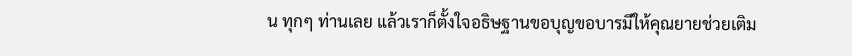น ทุกๆ ท่านเลย แล้วเราก็ตั้งใจอธิษฐานขอบุญขอบารมีให้คุณยายช่วยเติม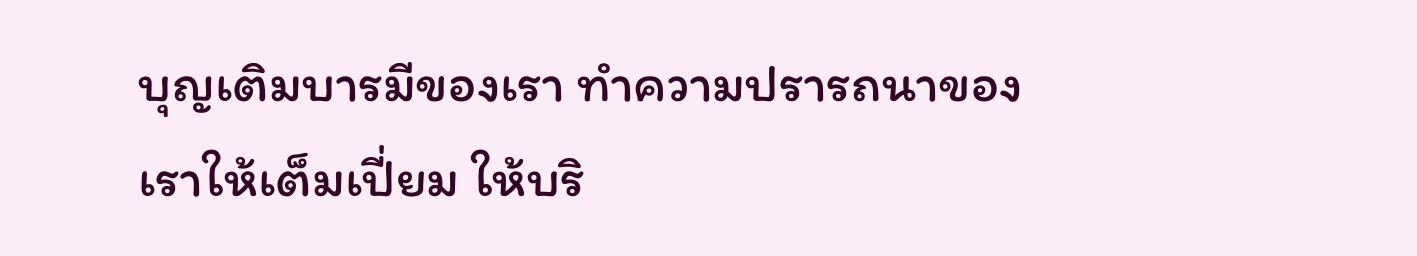บุญเติมบารมีของเรา ทำความปรารถนาของเราให้เต็มเปี่ยม ให้บริ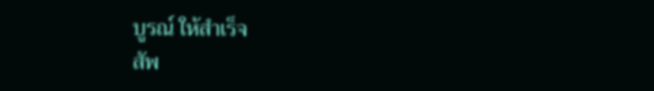บูรณ์ ให้สำเร็จ
สัพ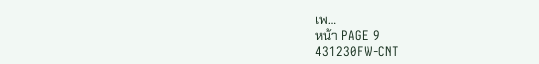เพ…
หน้า PAGE 9
431230FW-CNT